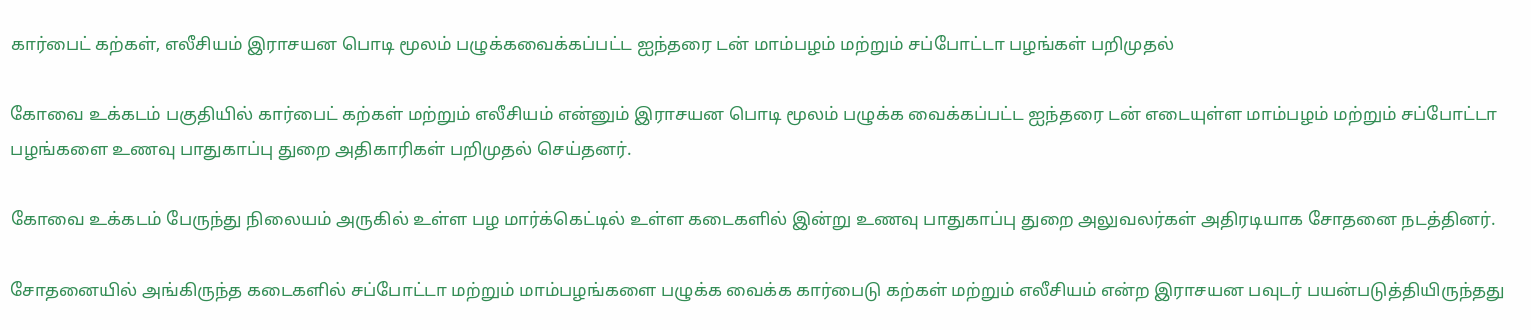கார்பைட் கற்கள், எலீசியம் இராசயன பொடி மூலம் பழுக்கவைக்கப்பட்ட ஐந்தரை டன் மாம்பழம் மற்றும் சப்போட்டா பழங்கள் பறிமுதல்

கோவை உக்கடம் பகுதியில் கார்பைட் கற்கள் மற்றும் எலீசியம் என்னும் இராசயன பொடி மூலம் பழுக்க வைக்கப்பட்ட ஐந்தரை டன் எடையுள்ள மாம்பழம் மற்றும் சப்போட்டா பழங்களை உணவு பாதுகாப்பு துறை அதிகாரிகள் பறிமுதல் செய்தனர்.

கோவை உக்கடம் பேருந்து நிலையம் அருகில் உள்ள பழ மார்க்கெட்டில் உள்ள கடைகளில் இன்று உணவு பாதுகாப்பு துறை அலுவலர்கள் அதிரடியாக சோதனை நடத்தினர்.

சோதனையில் அங்கிருந்த கடைகளில் சப்போட்டா மற்றும் மாம்பழங்களை பழுக்க வைக்க கார்பைடு கற்கள் மற்றும் எலீசியம் என்ற இராசயன பவுடர் பயன்படுத்தியிருந்தது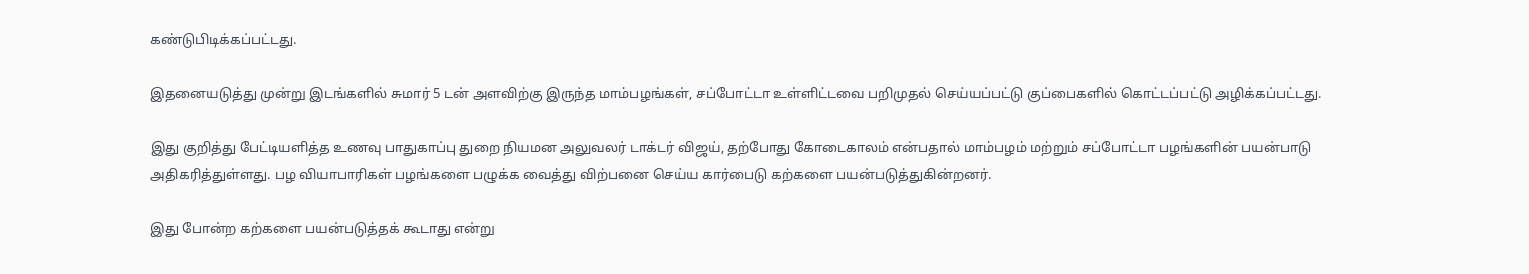கண்டுபிடிக்கப்பட்டது.

இதனையடுத்து முன்று இடங்களில் சுமார் 5 டன் அளவிற்கு இருந்த மாம்பழங்கள், சப்போட்டா உள்ளிட்டவை பறிமுதல் செய்யப்பட்டு குப்பைகளில் கொட்டப்பட்டு அழிக்கப்பட்டது.

இது குறித்து பேட்டியளித்த உணவு பாதுகாப்பு துறை நியமன அலுவலர் டாக்டர் விஜய், தற்போது கோடைகாலம் என்பதால் மாம்பழம் மற்றும் சப்போட்டா பழங்களின் பயன்பாடு அதிகரித்துள்ளது. பழ வியாபாரிகள் பழங்களை பழுக்க வைத்து விற்பனை செய்ய கார்பைடு கற்களை பயன்படுத்துகின்றனர்.

இது போன்ற கற்களை பயன்படுத்தக் கூடாது என்று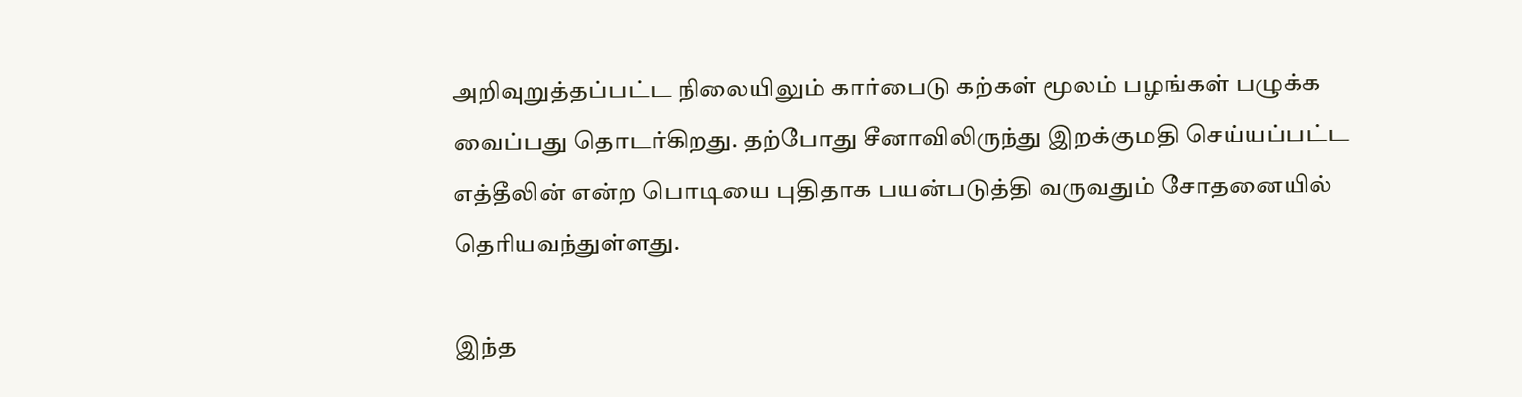அறிவுறுத்தப்பட்ட நிலையிலும் கார்பைடு கற்கள் மூலம் பழங்கள் பழுக்க வைப்பது தொடர்கிறது. தற்போது சீனாவிலிருந்து இறக்குமதி செய்யப்பட்ட எத்தீலின் என்ற பொடியை புதிதாக பயன்படுத்தி வருவதும் சோதனையில் தெரியவந்துள்ளது.

இந்த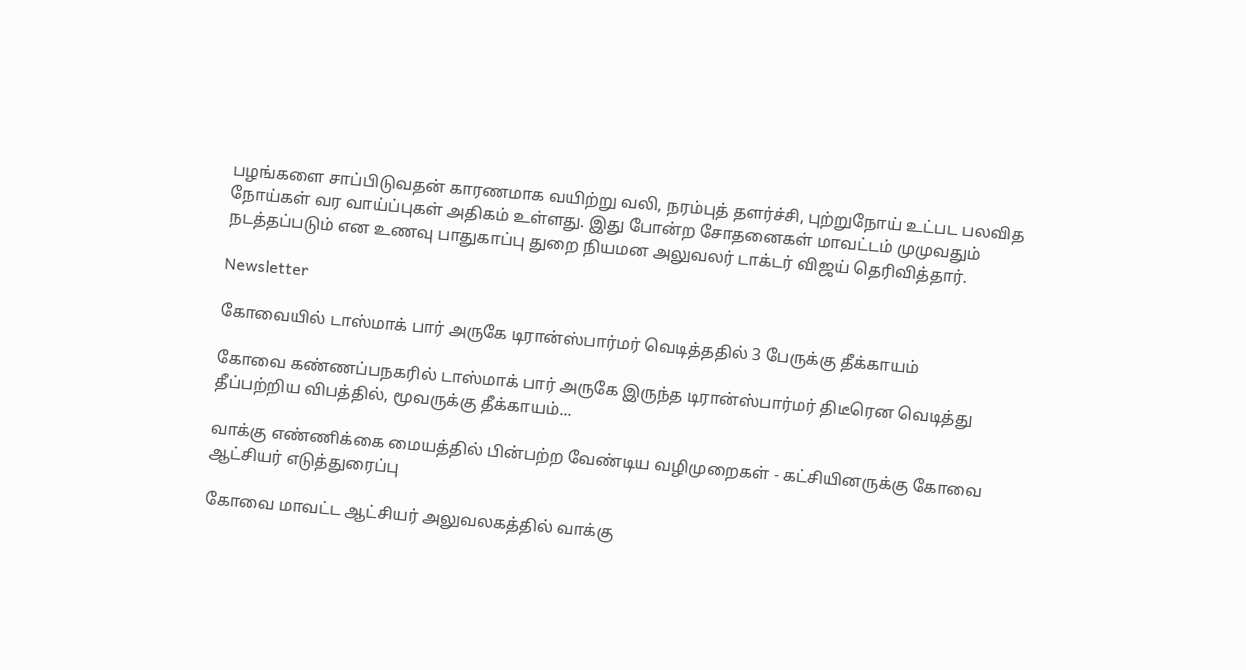பழங்களை சாப்பிடுவதன் காரணமாக வயிற்று வலி, நரம்புத் தளர்ச்சி, புற்றுநோய் உட்பட பலவித நோய்கள் வர வாய்ப்புகள் அதிகம் உள்ளது. இது போன்ற சோதனைகள் மாவட்டம் முமுவதும் நடத்தப்படும் என உணவு பாதுகாப்பு துறை நியமன அலுவலர் டாக்டர் விஜய் தெரிவித்தார்.

Newsletter

கோவையில் டாஸ்மாக் பார் அருகே டிரான்ஸ்பார்மர் வெடித்ததில் 3 பேருக்கு தீக்காயம்

கோவை கண்ணப்பநகரில் டாஸ்மாக் பார் அருகே இருந்த டிரான்ஸ்பார்மர் திடீரென வெடித்து தீப்பற்றிய விபத்தில், மூவருக்கு தீக்காயம்...

வாக்கு எண்ணிக்கை மையத்தில் பின்பற்ற வேண்டிய வழிமுறைகள் - கட்சியினருக்கு கோவை ஆட்சியர் எடுத்துரைப்பு

கோவை மாவட்ட ஆட்சியர் அலுவலகத்தில் வாக்கு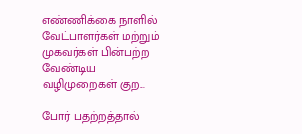எண்ணிக்கை நாளில் வேட்பாளர்கள் மற்றும் முகவர்கள் பின்பற்ற வேண்டிய வழிமுறைகள் குற...

போர் பதற்றத்தால்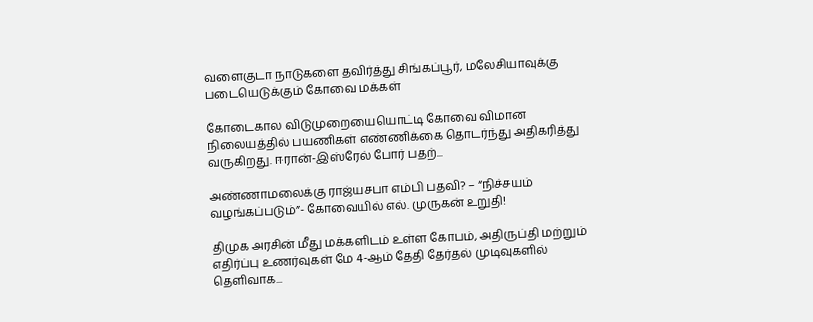வளைகுடா நாடுகளை தவிர்த்து சிங்கப்பூர், மலேசியாவுக்கு படையெடுக்கும் கோவை மக்கள்

கோடைகால விடுமுறையையொட்டி கோவை விமான நிலையத்தில் பயணிகள் எண்ணிக்கை தொடர்ந்து அதிகரித்து வருகிறது. ஈரான்-இஸ்ரேல் போர் பதற்...

அண்ணாமலைக்கு ராஜ்யசபா எம்பி பதவி? – “நிச்சயம் வழங்கப்படும்”- கோவையில் எல். முருகன் உறுதி!

திமுக அரசின் மீது மக்களிடம் உள்ள கோபம், அதிருப்தி மற்றும் எதிர்ப்பு உணர்வுகள் மே 4-ஆம் தேதி தேர்தல் முடிவுகளில் தெளிவாக...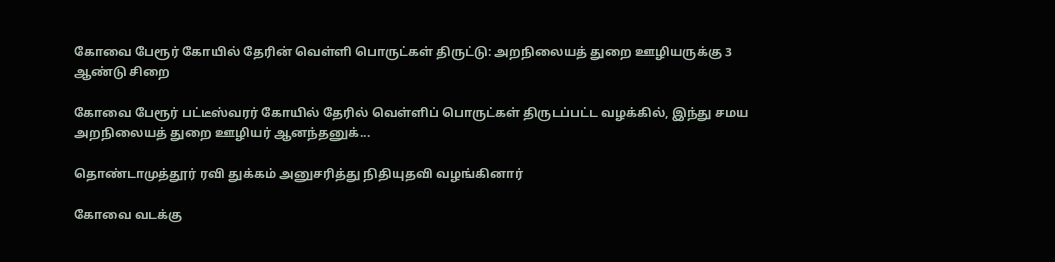கோவை பேரூர் கோயில் தேரின் வெள்ளி பொருட்கள் திருட்டு: அறநிலையத் துறை ஊழியருக்கு 3 ஆண்டு சிறை

கோவை பேரூர் பட்டீஸ்வரர் கோயில் தேரில் வெள்ளிப் பொருட்கள் திருடப்பட்ட வழக்கில், இந்து சமய அறநிலையத் துறை ஊழியர் ஆனந்தனுக்...

தொண்டாமுத்தூர் ரவி துக்கம் அனுசரித்து நிதியுதவி வழங்கினார்

கோவை வடக்கு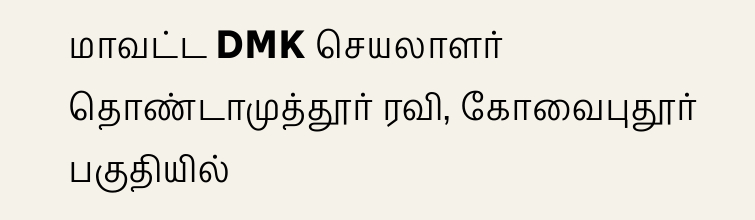மாவட்ட DMK செயலாளர் தொண்டாமுத்தூர் ரவி, கோவைபுதூர் பகுதியில்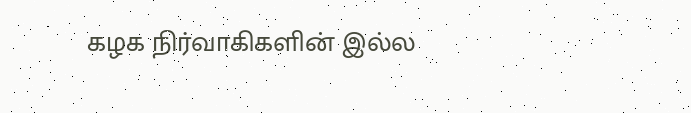கழக நிர்வாகிகளின் இல்ல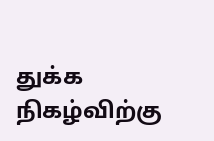துக்க நிகழ்விற்கு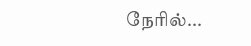நேரில்...